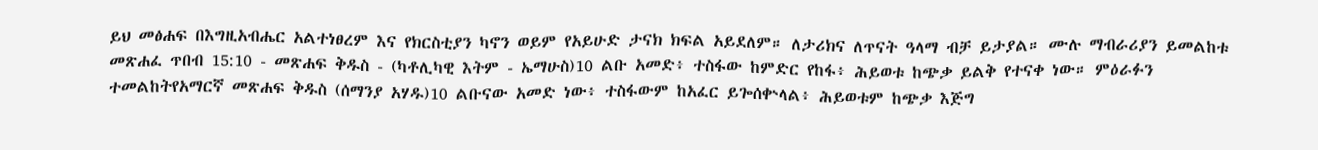ይህ መፅሐፍ በእግዚአብሔር አልተነፀረም እና የክርስቲያን ካኖን ወይም የአይሁድ ታናክ ክፍል አይደለም። ለታሪክና ለጥናት ዓላማ ብቻ ይታያል። ሙሉ ማብራሪያን ይመልከቱ መጽሐፈ ጥበብ 15:10 - መጽሐፍ ቅዱስ - (ካቶሊካዊ እትም - ኤማሁስ)10 ልቡ አመድ፥ ተስፋው ከምድር የከፋ፥ ሕይወቱ ከጭቃ ይልቅ የተናቀ ነው። ምዕራፉን ተመልከትየአማርኛ መጽሐፍ ቅዱስ (ሰማንያ አሃዱ)10 ልቡናው አመድ ነው፥ ተስፋውም ከአፈር ይጐሰቍላል፥ ሕይወቱም ከጭቃ እጅግ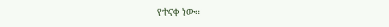የተናቀ ነው።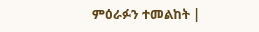ምዕራፉን ተመልከት |